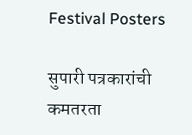Festival Posters

सुपारी पत्रकारांची कमतरता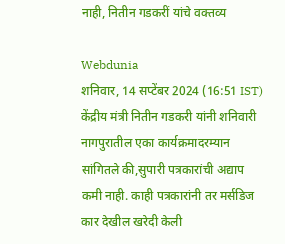नाही, नितीन गडकरीं यांचे वक्तव्य

Webdunia
शनिवार, 14 सप्टेंबर 2024 (16:51 IST)
केंद्रीय मंत्री नितीन गडकरी यांनी शनिवारी नागपुरातील एका कार्यक्रमादरम्यान सांगितले की,सुपारी पत्रकारांची अद्याप कमी नाही. काही पत्रकारांनी तर मर्सडिज कार देखील खरेदी केली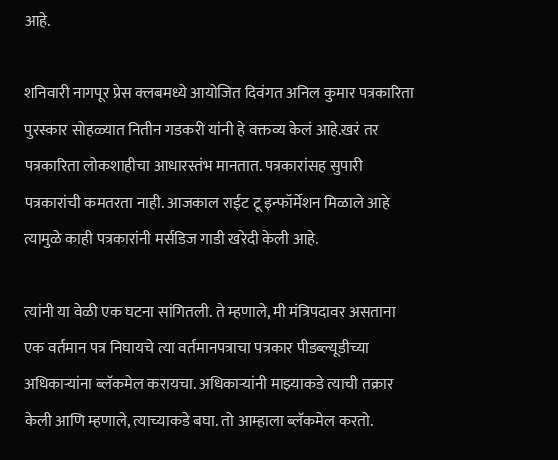आहे.

शनिवारी नागपूर प्रेस क्लबमध्ये आयोजित दिवंगत अनिल कुमार पत्रकारिता पुरस्कार सोहळ्यात नितीन गडकरी यांनी हे वक्तव्य केलं आहे.खरं तर पत्रकारिता लोकशाहीचा आधारस्तंभ मानतात. पत्रकारांसह सुपारी पत्रकारांची कमतरता नाही. आजकाल राईट टू इन्फॉर्मेशन मिळाले आहे त्यामुळे काही पत्रकारांनी मर्सडिज गाडी खरेदी केली आहे.

त्यांनी या वेळी एक घटना सांगितली. ते म्हणाले, मी मंत्रिपदावर असताना एक वर्तमान पत्र निघायचे त्या वर्तमानपत्राचा पत्रकार पीडब्ल्यूडीच्या अधिकाऱ्यांना ब्लॅकमेल करायचा. अधिकाऱ्यांनी माझ्याकडे त्याची तक्रार केली आणि म्हणाले, त्याच्याकडे बघा. तो आम्हाला ब्लॅकमेल करतो.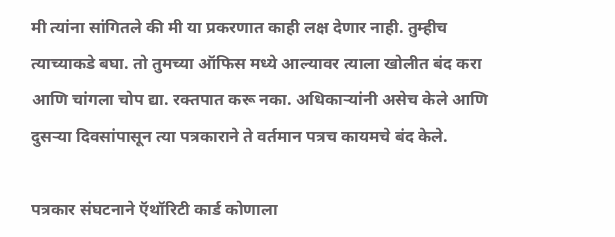मी त्यांना सांगितले की मी या प्रकरणात काही लक्ष देणार नाही. तुम्हीच त्याच्याकडे बघा. तो तुमच्या ऑफिस मध्ये आल्यावर त्याला खोलीत बंद करा आणि चांगला चोप द्या. रक्तपात करू नका. अधिकाऱ्यांनी असेच केले आणि दुसऱ्या दिवसांपासून त्या पत्रकाराने ते वर्तमान पत्रच कायमचे बंद केले.

पत्रकार संघटनाने ऍथॉरिटी कार्ड कोणाला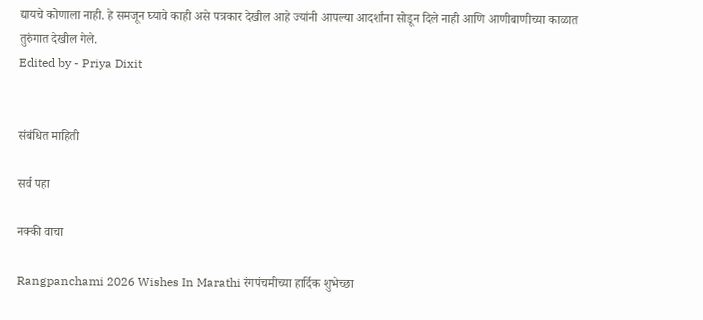द्यायचे कोणाला नाही. हे समजून घ्यावे काही असे पत्रकार देखील आहे ज्यांनी आपल्या आदर्शांना सोडून दिले नाही आणि आणीबाणीच्या काळात तुरुंगात देखील गेले.
Edited by - Priya Dixit


संबंधित माहिती

सर्व पहा

नक्की वाचा

Rangpanchami 2026 Wishes In Marathi रंगपंचमीच्या हार्दिक शुभेच्छा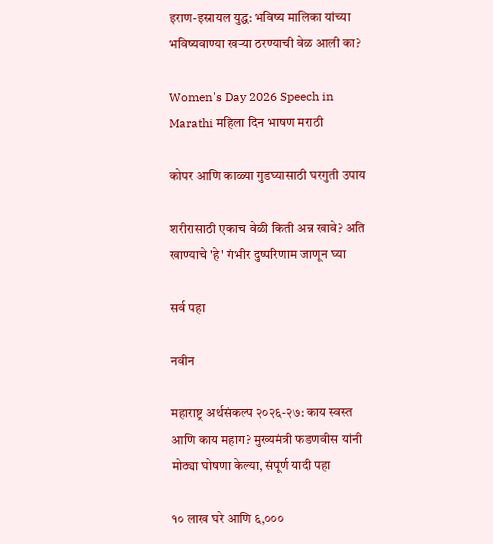इराण-इस्रायल युद्ध: भविष्य मालिका यांच्या भविष्यवाण्या खऱ्या ठरण्याची वेळ आली का?

Women's Day 2026 Speech in Marathi महिला दिन भाषण मराठी

कोपर आणि काळ्या गुडघ्यासाठी घरगुती उपाय

शरीरासाठी एकाच वेळी किती अन्न खावे? अति खाण्याचे 'हे' गंभीर दुष्परिणाम जाणून घ्या

सर्व पहा

नवीन

महाराष्ट्र अर्थसंकल्प २०२६-२७: काय स्वस्त आणि काय महाग? मुख्यमंत्री फडणवीस यांनी मोठ्या घोषणा केल्या, संपूर्ण यादी पहा

१० लाख घरे आणि ६,०००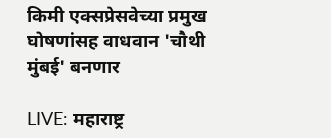किमी एक्सप्रेसवेच्या प्रमुख घोषणांसह वाधवान 'चौथी मुंबई' बनणार

LIVE: महाराष्ट्र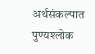अर्थसंकल्पात पुण्यश्लोक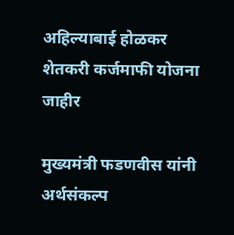अहिल्याबाई होळकर शेतकरी कर्जमाफी योजना जाहीर

मुख्यमंत्री फडणवीस यांनी अर्थसंकल्प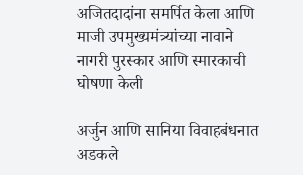अजितदादांना समर्पित केला आणि माजी उपमुख्यमंत्र्यांच्या नावाने नागरी पुरस्कार आणि स्मारकाची घोषणा केली

अर्जुन आणि सानिया विवाहबंधनात अडकले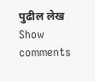पुढील लेख
Show comments